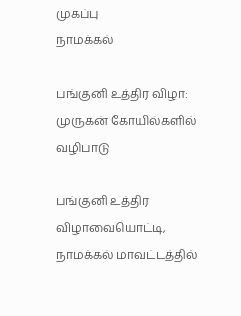முகப்பு
நாமக்கல்

பங்குனி உத்திர விழா: முருகன் கோயில்களில் வழிபாடு

பங்குனி உத்திர விழாவையொட்டி, நாமக்கல் மாவட்டத்தில்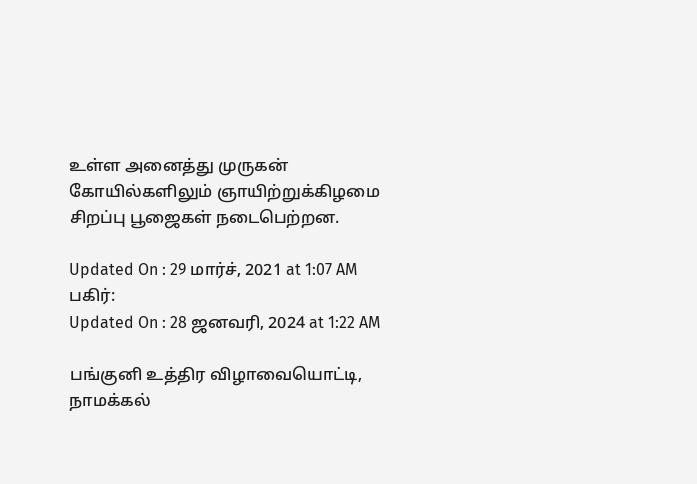உள்ள அனைத்து முருகன் கோயில்களிலும் ஞாயிற்றுக்கிழமை சிறப்பு பூஜைகள் நடைபெற்றன.

Updated On : 29 மார்ச், 2021 at 1:07 AM
பகிர்:
Updated On : 28 ஜனவரி, 2024 at 1:22 AM

பங்குனி உத்திர விழாவையொட்டி, நாமக்கல்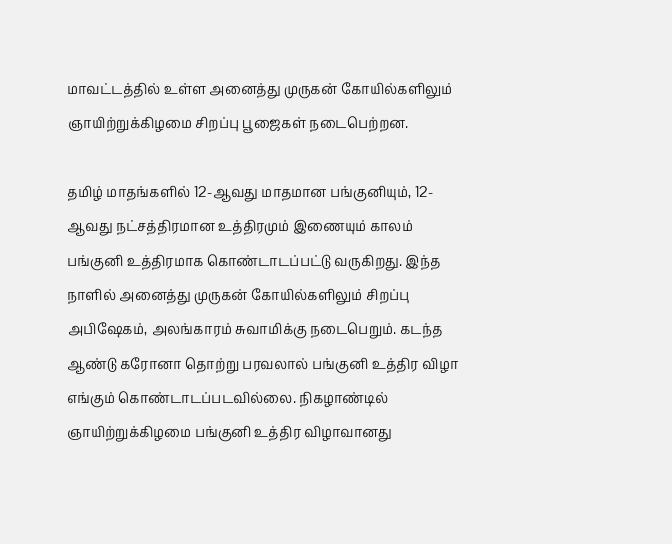மாவட்டத்தில் உள்ள அனைத்து முருகன் கோயில்களிலும் ஞாயிற்றுக்கிழமை சிறப்பு பூஜைகள் நடைபெற்றன.

தமிழ் மாதங்களில் 12-ஆவது மாதமான பங்குனியும், 12-ஆவது நட்சத்திரமான உத்திரமும் இணையும் காலம் பங்குனி உத்திரமாக கொண்டாடப்பட்டு வருகிறது. இந்த நாளில் அனைத்து முருகன் கோயில்களிலும் சிறப்பு அபிஷேகம், அலங்காரம் சுவாமிக்கு நடைபெறும். கடந்த ஆண்டு கரோனா தொற்று பரவலால் பங்குனி உத்திர விழா எங்கும் கொண்டாடப்படவில்லை. நிகழாண்டில் ஞாயிற்றுக்கிழமை பங்குனி உத்திர விழாவானது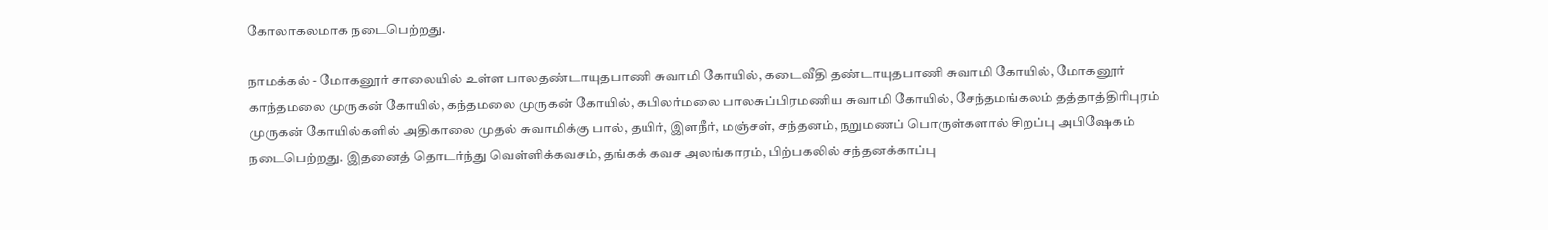கோலாகலமாக நடைபெற்றது.

நாமக்கல் - மோகனூர் சாலையில் உள்ள பாலதண்டாயுதபாணி சுவாமி கோயில், கடைவீதி தண்டாயுதபாணி சுவாமி கோயில், மோகனூர் காந்தமலை முருகன் கோயில், கந்தமலை முருகன் கோயில், கபிலர்மலை பாலசுப்பிரமணிய சுவாமி கோயில், சேந்தமங்கலம் தத்தாத்திரிபுரம் முருகன் கோயில்களில் அதிகாலை முதல் சுவாமிக்கு பால், தயிர், இளநீர், மஞ்சள், சந்தனம், நறுமணப் பொருள்களால் சிறப்பு அபிஷேகம் நடைபெற்றது. இதனைத் தொடர்ந்து வெள்ளிக்கவசம், தங்கக் கவச அலங்காரம், பிற்பகலில் சந்தனக்காப்பு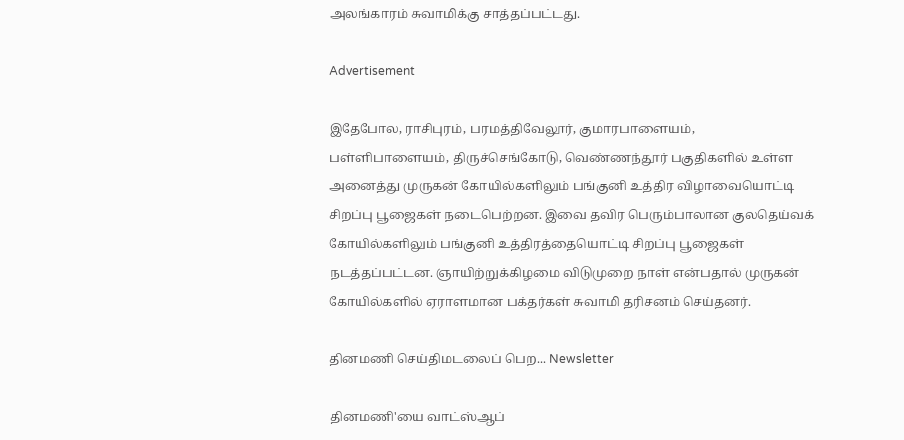அலங்காரம் சுவாமிக்கு சாத்தப்பட்டது.

Advertisement

இதேபோல, ராசிபுரம், பரமத்திவேலூர், குமாரபாளையம், பள்ளிபாளையம், திருச்செங்கோடு, வெண்ணந்தூர் பகுதிகளில் உள்ள அனைத்து முருகன் கோயில்களிலும் பங்குனி உத்திர விழாவையொட்டி சிறப்பு பூஜைகள் நடைபெற்றன. இவை தவிர பெரும்பாலான குலதெய்வக் கோயில்களிலும் பங்குனி உத்திரத்தையொட்டி சிறப்பு பூஜைகள் நடத்தப்பட்டன. ஞாயிற்றுக்கிழமை விடுமுறை நாள் என்பதால் முருகன் கோயில்களில் ஏராளமான பக்தர்கள் சுவாமி தரிசனம் செய்தனர்.

தினமணி செய்திமடலைப் பெற... Newsletter

தினமணி'யை வாட்ஸ்ஆப்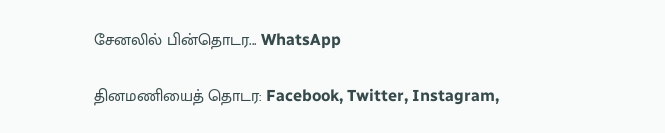சேனலில் பின்தொடர... WhatsApp

தினமணியைத் தொடர: Facebook, Twitter, Instagram,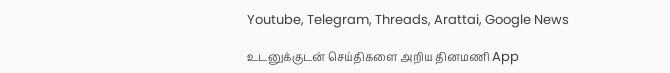Youtube, Telegram, Threads, Arattai, Google News

உடனுக்குடன் செய்திகளை அறிய தினமணி App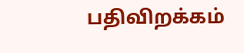பதிவிறக்கம்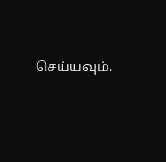செய்யவும்.